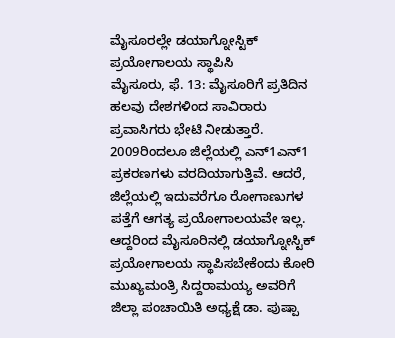ಮೈಸೂರಲ್ಲೇ ಡಯಾಗ್ನೋಸ್ಟಿಕ್ ಪ್ರಯೋಗಾಲಯ ಸ್ಥಾಪಿಸಿ
ಮೈಸೂರು, ಫೆ. 13: ಮೈಸೂರಿಗೆ ಪ್ರತಿದಿನ ಹಲವು ದೇಶಗಳಿಂದ ಸಾವಿರಾರು ಪ್ರವಾಸಿಗರು ಭೇಟಿ ನೀಡುತ್ತಾರೆ. 2009ರಿಂದಲೂ ಜಿಲ್ಲೆಯಲ್ಲಿ ಎನ್1ಎನ್1 ಪ್ರಕರಣಗಳು ವರದಿಯಾಗುತ್ತಿವೆ. ಆದರೆ, ಜಿಲ್ಲೆಯಲ್ಲಿ ಇದುವರೆಗೂ ರೋಗಾಣುಗಳ ಪತ್ತೆಗೆ ಆಗತ್ಯ ಪ್ರಯೋಗಾಲಯವೇ ಇಲ್ಲ.
ಆದ್ದರಿಂದ ಮೈಸೂರಿನಲ್ಲಿ ಡಯಾಗ್ನೋಸ್ಟಿಕ್ ಪ್ರಯೋಗಾಲಯ ಸ್ಥಾಪಿಸಬೇಕೆಂದು ಕೋರಿ ಮುಖ್ಯಮಂತ್ರಿ ಸಿದ್ದರಾಮಯ್ಯ ಅವರಿಗೆ ಜಿಲ್ಲಾ ಪಂಚಾಯಿತಿ ಅಧ್ಯಕ್ಷೆ ಡಾ. ಪುಷ್ಪಾ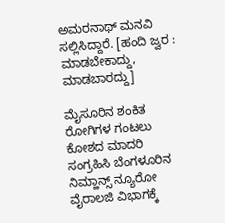ಅಮರನಾಥ್ ಮನವಿ ಸಲ್ಲಿಸಿದ್ದಾರೆ. [ಹಂದಿ ಜ್ವರ : ಮಾಡಬೇಕಾದ್ದು, ಮಾಡಬಾರದ್ದು]

ಮೈಸೂರಿನ ಶಂಕಿತ ರೋಗಿಗಳ ಗಂಟಲು ಕೋಶದ ಮಾದರಿ ಸಂಗ್ರಹಿಸಿ ಬೆಂಗಳೂರಿನ ನಿಮ್ಹಾನ್ಸ್ ನ್ಯೂರೋ ವೈರಾಲಜಿ ವಿಭಾಗಕ್ಕೆ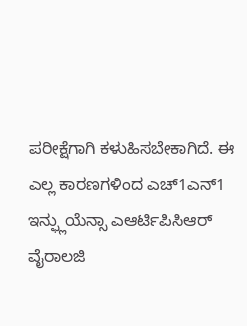ಪರೀಕ್ಷೆಗಾಗಿ ಕಳುಹಿಸಬೇಕಾಗಿದೆ. ಈ ಎಲ್ಲ ಕಾರಣಗಳಿಂದ ಎಚ್1ಎನ್1 ಇನ್ಫ್ಲುಯೆನ್ಸಾ ಎಆರ್ಟಿಪಿಸಿಆರ್ ವೈರಾಲಜಿ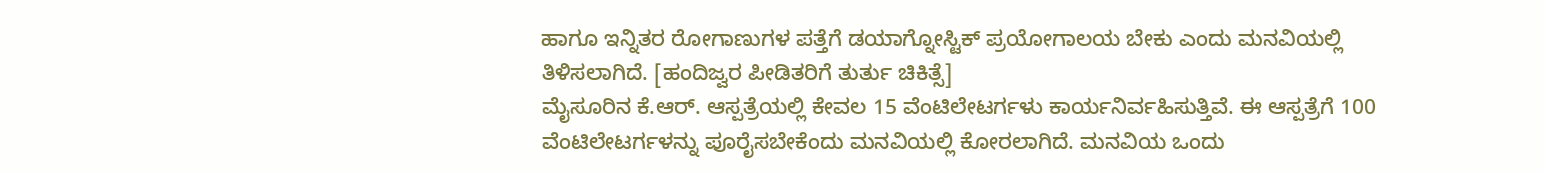ಹಾಗೂ ಇನ್ನಿತರ ರೋಗಾಣುಗಳ ಪತ್ತೆಗೆ ಡಯಾಗ್ನೋಸ್ಟಿಕ್ ಪ್ರಯೋಗಾಲಯ ಬೇಕು ಎಂದು ಮನವಿಯಲ್ಲಿ ತಿಳಿಸಲಾಗಿದೆ. [ಹಂದಿಜ್ವರ ಪೀಡಿತರಿಗೆ ತುರ್ತು ಚಿಕಿತ್ಸೆ]
ಮೈಸೂರಿನ ಕೆ.ಆರ್. ಆಸ್ಪತ್ರೆಯಲ್ಲಿ ಕೇವಲ 15 ವೆಂಟಿಲೇಟರ್ಗಳು ಕಾರ್ಯನಿರ್ವಹಿಸುತ್ತಿವೆ. ಈ ಆಸ್ಪತ್ರೆಗೆ 100 ವೆಂಟಿಲೇಟರ್ಗಳನ್ನು ಪೂರೈಸಬೇಕೆಂದು ಮನವಿಯಲ್ಲಿ ಕೋರಲಾಗಿದೆ. ಮನವಿಯ ಒಂದು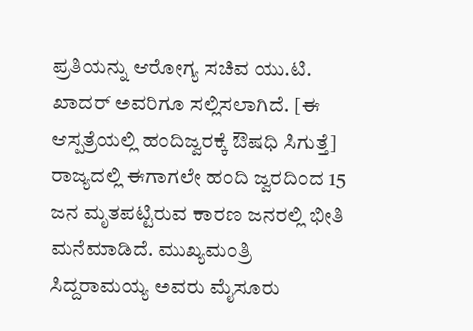ಪ್ರತಿಯನ್ನು ಆರೋಗ್ಯ ಸಚಿವ ಯು.ಟಿ. ಖಾದರ್ ಅವರಿಗೂ ಸಲ್ಲಿಸಲಾಗಿದೆ. [ಈ ಆಸ್ಪತ್ರೆಯಲ್ಲಿ ಹಂದಿಜ್ವರಕ್ಕೆ ಔಷಧಿ ಸಿಗುತ್ತೆ]
ರಾಜ್ಯದಲ್ಲಿ ಈಗಾಗಲೇ ಹಂದಿ ಜ್ವರದಿಂದ 15 ಜನ ಮೃತಪಟ್ಟಿರುವ ಕಾರಣ ಜನರಲ್ಲಿ ಭೀತಿ ಮನೆಮಾಡಿದೆ. ಮುಖ್ಯಮಂತ್ರಿ ಸಿದ್ದರಾಮಯ್ಯ ಅವರು ಮೈಸೂರು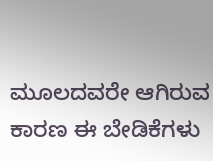ಮೂಲದವರೇ ಆಗಿರುವ ಕಾರಣ ಈ ಬೇಡಿಕೆಗಳು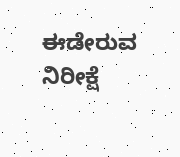ಈಡೇರುವ ನಿರೀಕ್ಷೆ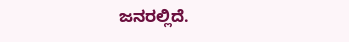ಜನರಲ್ಲಿದೆ.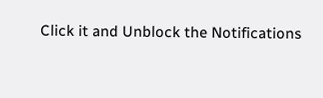Click it and Unblock the Notifications